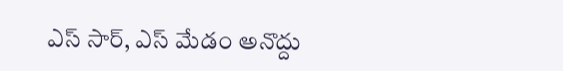ఎస్ సార్, ఎస్ మేడం అనొద్దు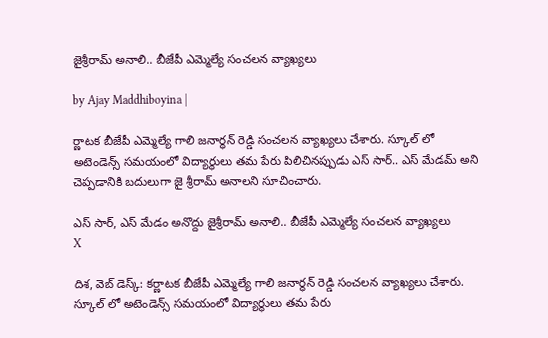జైశ్రీరామ్ అనాలి.. బీజేపీ ఎమ్మెల్యే సంచలన వ్యాఖ్యలు

by Ajay Maddhiboyina |

ర్ణాట‌క బీజేపీ ఎమ్మెల్యే గాలి జ‌నార్ధ‌న్ రెడ్డి సంచ‌ల‌న వ్యాఖ్య‌లు చేశారు. స్కూల్ లో అటెండెన్స్ స‌మ‌యంలో విద్యార్థులు త‌మ పేరు పిలిచిన‌ప్పుడు ఎస్ సార్.. ఎస్ మేడ‌మ్ అని చెప్ప‌డానికి బ‌దులుగా జై శ్రీరామ్ అనాల‌ని సూచించారు.

ఎస్ సార్, ఎస్ మేడం అనొద్దు జైశ్రీరామ్ అనాలి.. బీజేపీ ఎమ్మెల్యే సంచలన వ్యాఖ్యలు
X

దిశ‌, వెబ్ డెస్క్: క‌ర్ణాట‌క బీజేపీ ఎమ్మెల్యే గాలి జ‌నార్ధ‌న్ రెడ్డి సంచ‌ల‌న వ్యాఖ్య‌లు చేశారు. స్కూల్ లో అటెండెన్స్ స‌మ‌యంలో విద్యార్థులు త‌మ పేరు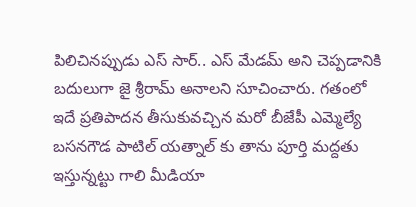పిలిచిన‌ప్పుడు ఎస్ సార్.. ఎస్ మేడ‌మ్ అని చెప్ప‌డానికి బ‌దులుగా జై శ్రీరామ్ అనాల‌ని సూచించారు. గ‌తంలో ఇదే ప్ర‌తిపాద‌న తీసుకువ‌చ్చిన మ‌రో బీజేపీ ఎమ్మెల్యే బ‌స‌న‌గౌడ పాటిల్ య‌త్నాల్ కు తాను పూర్తి మ‌ద్ద‌తు ఇస్తున్నట్టు గాలి మీడియా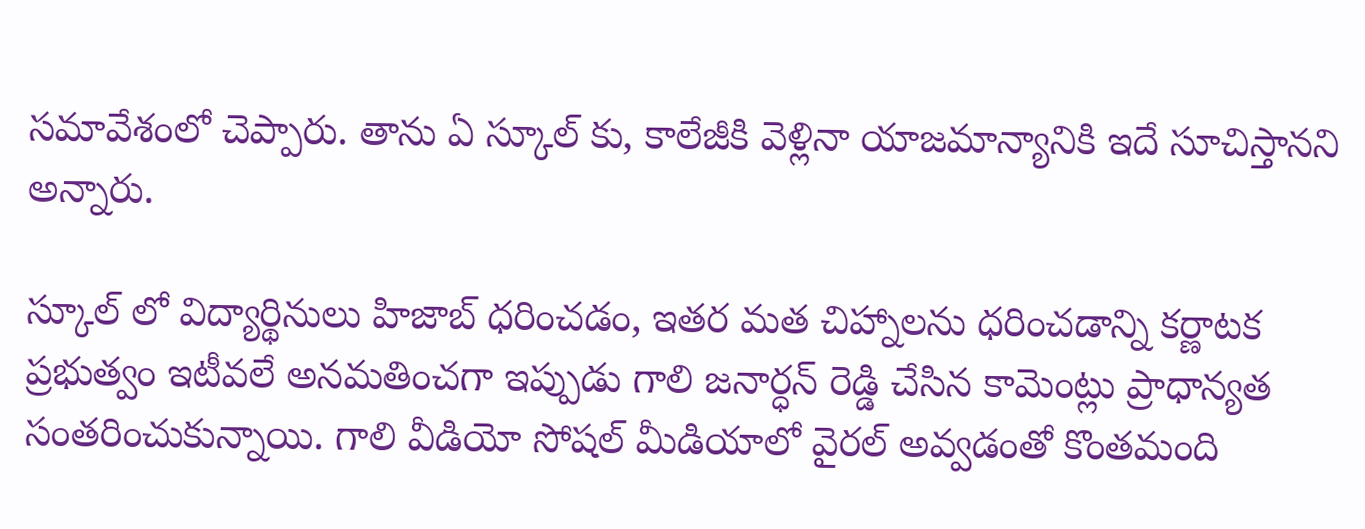స‌మావేశంలో చెప్పారు. తాను ఏ స్కూల్ కు, కాలేజీకి వెళ్లినా యాజ‌మాన్యానికి ఇదే సూచిస్తాన‌ని అన్నారు.

స్కూల్ లో విద్యార్థినులు హిజాబ్ ధ‌రించ‌డం, ఇత‌ర మ‌త చిహ్నాల‌ను ధ‌రించ‌డాన్ని క‌ర్ణాట‌క ప్ర‌భుత్వం ఇటీవ‌లే అన‌మ‌తించ‌గా ఇప్పుడు గాలి జ‌నార్ధ‌న్ రెడ్డి చేసిన కామెంట్లు ప్రాధాన్య‌త సంత‌రించుకున్నాయి. గాలి వీడియో సోష‌ల్ మీడియాలో వైర‌ల్ అవ్వ‌డంతో కొంత‌మంది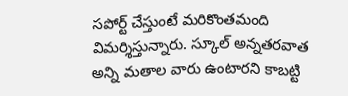స‌పోర్ట్ చేస్తుంటే మ‌రికొంత‌మంది విమ‌ర్శిస్తున్నారు. స్కూల్ అన్న‌త‌ర‌వాత అన్ని మ‌తాల వారు ఉంటార‌ని కాబ‌ట్టి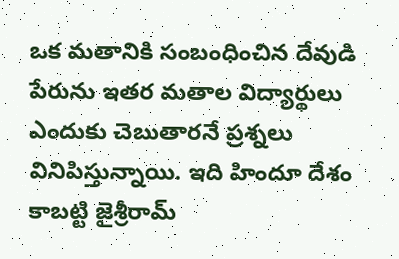ఒక మ‌తానికి సంబంధించిన దేవుడి పేరును ఇత‌ర మ‌తాల విద్యార్థులు ఎందుకు చెబుతార‌నే ప్రశ్న‌లు వినిపిస్తున్నాయి. ఇది హిందూ దేశం కాబ‌ట్టి జైశ్రీరామ్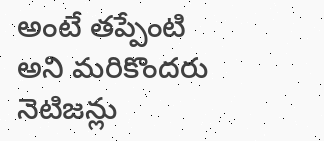అంటే త‌ప్పేంటి అని మ‌రికొంద‌రు నెటిజ‌న్లు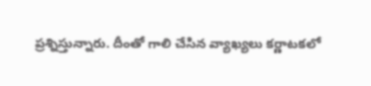ప్ర‌శ్నిస్తున్నారు. దీంతో గాలి చేసిన వ్యాఖ్య‌లు క‌ర్ణాట‌క‌లో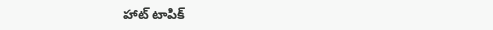హాట్ టాపిక్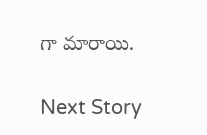గా మారాయి.

Next Story